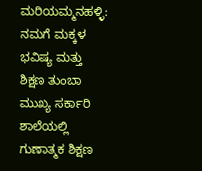ಮರಿಯಮ್ಮನಹಳ್ಳಿ: ನಮಗೆ ಮಕ್ಕಳ ಭವಿಷ್ಯ ಮತ್ತು ಶಿಕ್ಷಣ ತುಂಬಾ ಮುಖ್ಯ ಸರ್ಕಾರಿ ಶಾಲೆಯಲ್ಲಿ ಗುಣಾತ್ಮಕ ಶಿಕ್ಷಣ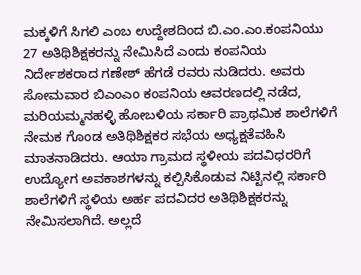ಮಕ್ಕಳಿಗೆ ಸಿಗಲಿ ಎಂಬ ಉದ್ದೇಶದಿಂದ ಬಿ.ಎಂ.ಎಂ.ಕಂಪನಿಯು 27 ಅತಿಥಿಶಿಕ್ಷಕರನ್ನು ನೇಮಿಸಿದೆ ಎಂದು ಕಂಪನಿಯ ನಿರ್ದೇಶಕರಾದ ಗಣೇಶ್ ಹೆಗಡೆ ರವರು ನುಡಿದರು. ಅವರು ಸೋಮವಾರ ಬಿಎಂಎಂ ಕಂಪನಿಯ ಆವರಣದಲ್ಲಿ ನಡೆದ, ಮರಿಯಮ್ಮನಹಳ್ಳಿ ಹೋಬಳಿಯ ಸರ್ಕಾರಿ ಪ್ರಾಥಮಿಕ ಶಾಲೆಗಳಿಗೆ ನೇಮಕ ಗೊಂಡ ಅತಿಥಿಶಿಕ್ಷಕರ ಸಭೆಯ ಅಧ್ಯಕ್ಷತೆವಹಿಸಿ ಮಾತನಾಡಿದರು. ಆಯಾ ಗ್ರಾಮದ ಸ್ಥಳೀಯ ಪದವಿಧರರಿಗೆ ಉದ್ಯೋಗ ಅವಕಾಶಗಳನ್ನು ಕಲ್ಪಿಸಿಕೊಡುವ ನಿಟ್ಟಿನಲ್ಲಿ ಸರ್ಕಾರಿ ಶಾಲೆಗಳಿಗೆ ಸ್ಥಳಿಯ ಅರ್ಹ ಪದವಿದರ ಅತಿಥಿಶಿಕ್ಷಕರನ್ನು ನೇಮಿಸಲಾಗಿದೆ. ಅಲ್ಲದೆ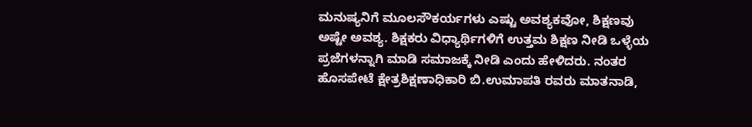ಮನುಷ್ಯನಿಗೆ ಮೂಲಸೌಕರ್ಯಗಳು ಎಷ್ಟು ಅವಶ್ಯಕವೋ, ಶಿಕ್ಷಣವು ಅಷ್ಟೇ ಅವಶ್ಯ. ಶಿಕ್ಷಕರು ವಿಧ್ಯಾರ್ಥಿಗಳಿಗೆ ಉತ್ತಮ ಶಿಕ್ಷಣ ನೀಡಿ ಒಳ್ಳೆಯ ಪ್ರಜೆಗಳನ್ನಾಗಿ ಮಾಡಿ ಸಮಾಜಕ್ಕೆ ನೀಡಿ ಎಂದು ಹೇಳಿದರು. ನಂತರ
ಹೊಸಪೇಟೆ ಕ್ಷೇತ್ರಶಿಕ್ಷಣಾಧಿಕಾರಿ ಬಿ.ಉಮಾಪತಿ ರವರು ಮಾತನಾಡಿ,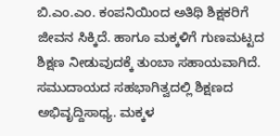ಬಿ.ಎಂ.ಎಂ. ಕಂಪನಿಯಿಂದ ಅತಿಥಿ ಶಿಕ್ಷಕರಿಗೆ ಜೀವನ ಸಿಕ್ಕಿದೆ. ಹಾಗೂ ಮಕ್ಕಳಿಗೆ ಗುಣಮಟ್ಟದ ಶಿಕ್ಷಣ ನೀಡುವುದಕ್ಕೆ ತುಂಬಾ ಸಹಾಯವಾಗಿದೆ. ಸಮುದಾಯದ ಸಹಭಾಗಿತ್ವದಲ್ಲಿ ಶಿಕ್ಷಣದ ಅಭಿವೃದ್ದಿಸಾಧ್ಯ. ಮಕ್ಕಳ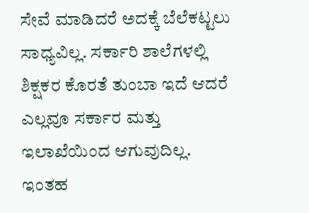ಸೇವೆ ಮಾಡಿದರೆ ಅದಕ್ಕೆ ಬೆಲೆಕಟ್ಟಲು ಸಾಧ್ಯವಿಲ್ಲ. ಸರ್ಕಾರಿ ಶಾಲೆಗಳಲ್ಲಿ ಶಿಕ್ಷಕರ ಕೊರತೆ ತುಂಬಾ ಇದೆ ಆದರೆ ಎಲ್ಲವೂ ಸರ್ಕಾರ ಮತ್ತು ಇಲಾಖೆಯಿಂದ ಆಗುವುದಿಲ್ಲ. ಇಂತಹ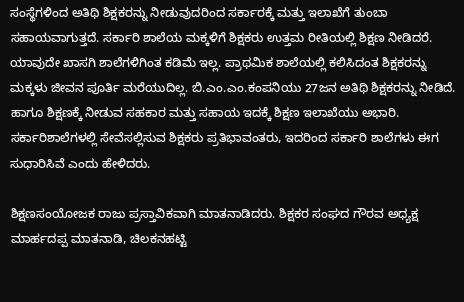ಸಂಸ್ಥೆಗಳಿಂದ ಅತಿಥಿ ಶಿಕ್ಷಕರನ್ನು ನೀಡುವುದರಿಂದ ಸರ್ಕಾರಕ್ಕೆ ಮತ್ತು ಇಲಾಖೆಗೆ ತುಂಬಾ ಸಹಾಯವಾಗುತ್ತದೆ. ಸರ್ಕಾರಿ ಶಾಲೆಯ ಮಕ್ಕಳಿಗೆ ಶಿಕ್ಷಕರು ಉತ್ತಮ ರೀತಿಯಲ್ಲಿ ಶಿಕ್ಷಣ ನೀಡಿದರೆ. ಯಾವುದೇ ಖಾಸಗಿ ಶಾಲೆಗಳಿಗಿಂತ ಕಡಿಮೆ ಇಲ್ಲ. ಪ್ರಾಥಮಿಕ ಶಾಲೆಯಲ್ಲಿ ಕಲಿಸಿದಂತ ಶಿಕ್ಷಕರನ್ನು ಮಕ್ಕಳು ಜೀವನ ಪೂರ್ತಿ ಮರೆಯುದಿಲ್ಲ. ಬಿ.ಎಂ.ಎಂ.ಕಂಪನಿಯು 27ಜನ ಅತಿಥಿ ಶಿಕ್ಷಕರನ್ನು ನೀಡಿದೆ. ಹಾಗೂ ಶಿಕ್ಷಣಕ್ಕೆ ನೀಡುವ ಸಹಕಾರ ಮತ್ತು ಸಹಾಯ ಇದಕ್ಕೆ ಶಿಕ್ಷಣ ಇಲಾಖೆಯು ಅಭಾರಿ. ಸರ್ಕಾರಿಶಾಲೆಗಳಲ್ಲಿ ಸೇವೆಸಲ್ಲಿಸುವ ಶಿಕ್ಷಕರು ಪ್ರತಿಭಾವಂತರು, ಇದರಿಂದ ಸರ್ಕಾರಿ ಶಾಲೆಗಳು ಈಗ ಸುಧಾರಿಸಿವೆ ಎಂದು ಹೇಳಿದರು.

ಶಿಕ್ಷಣಸಂಯೋಜಕ ರಾಜು ಪ್ರಸ್ತಾವಿಕವಾಗಿ ಮಾತನಾಡಿದರು. ಶಿಕ್ಷಕರ ಸಂಘದ ಗೌರವ ಅಧ್ಯಕ್ಷ ಮಾರ್ಹದಪ್ಪ ಮಾತನಾಡಿ, ಚಿಲಕನಹಟ್ಟಿ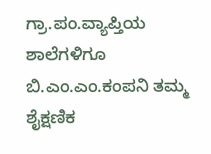ಗ್ರಾ.ಪಂ.ವ್ಯಾಪ್ತಿಯ ಶಾಲೆಗಳಿಗೂ ಬಿ.ಎಂ.ಎಂ.ಕಂಪನಿ ತಮ್ಮ ಶೈಕ್ಷಣಿಕ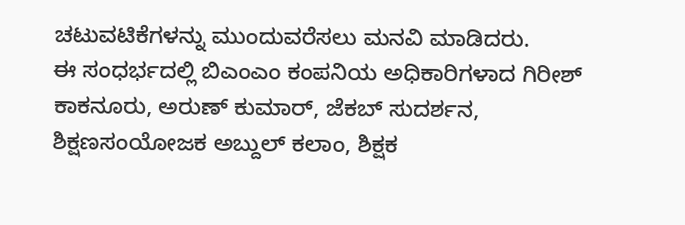ಚಟುವಟಿಕೆಗಳನ್ನು ಮುಂದುವರೆಸಲು ಮನವಿ ಮಾಡಿದರು.
ಈ ಸಂಧರ್ಭದಲ್ಲಿ ಬಿಎಂಎಂ ಕಂಪನಿಯ ಅಧಿಕಾರಿಗಳಾದ ಗಿರೀಶ್ ಕಾಕನೂರು, ಅರುಣ್ ಕುಮಾರ್, ಜೆಕಬ್ ಸುದರ್ಶನ,
ಶಿಕ್ಷಣಸಂಯೋಜಕ ಅಬ್ದುಲ್ ಕಲಾಂ, ಶಿಕ್ಷಕ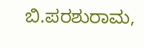ಬಿ.ಪರಶುರಾಮ,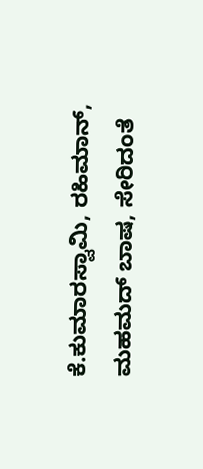ಕೆ.ಕುಮಾರಸ್ವಾಮಿ, ರಹಿಮಾನ್, ಮಹಮದ್ ಬಾಷ, ಸೇರಿದಂತೆ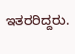ಇತರರಿದ್ದರು.